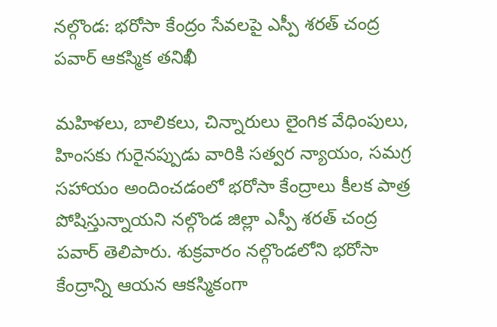నల్గొండ: భరోసా కేంద్రం సేవలపై ఎస్పీ శరత్ చంద్ర పవార్ ఆకస్మిక తనిఖీ

మహిళలు, బాలికలు, చిన్నారులు లైంగిక వేధింపులు, హింసకు గురైనప్పుడు వారికి సత్వర న్యాయం, సమగ్ర సహాయం అందించడంలో భరోసా కేంద్రాలు కీలక పాత్ర పోషిస్తున్నాయని నల్గొండ జిల్లా ఎస్పీ శరత్ చంద్ర పవార్ తెలిపారు. శుక్రవారం నల్గొండలోని భరోసా కేంద్రాన్ని ఆయన ఆకస్మికంగా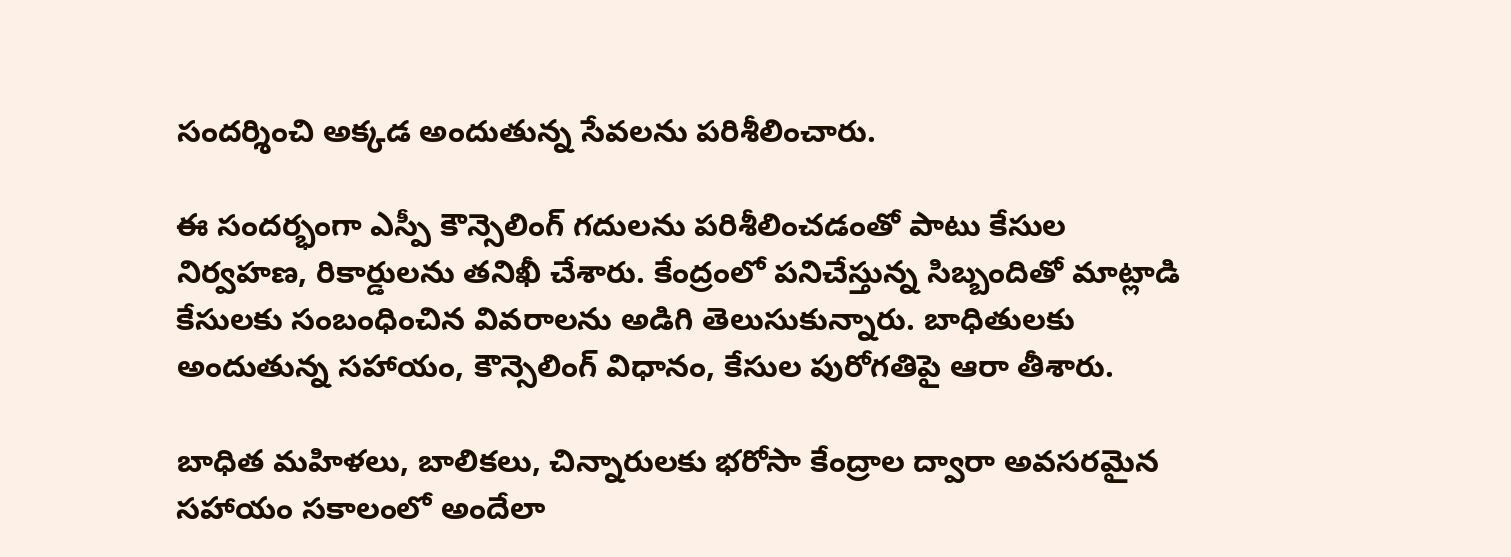సందర్శించి అక్కడ అందుతున్న సేవలను పరిశీలించారు.

ఈ సందర్భంగా ఎస్పీ కౌన్సెలింగ్ గదులను పరిశీలించడంతో పాటు కేసుల నిర్వహణ, రికార్డులను తనిఖీ చేశారు. కేంద్రంలో పనిచేస్తున్న సిబ్బందితో మాట్లాడి కేసులకు సంబంధించిన వివరాలను అడిగి తెలుసుకున్నారు. బాధితులకు అందుతున్న సహాయం, కౌన్సెలింగ్ విధానం, కేసుల పురోగతిపై ఆరా తీశారు.

బాధిత మహిళలు, బాలికలు, చిన్నారులకు భరోసా కేంద్రాల ద్వారా అవసరమైన సహాయం సకాలంలో అందేలా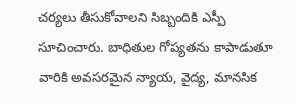చర్యలు తీసుకోవాలని సిబ్బందికి ఎస్పీ సూచించారు. బాధితుల గోప్యతను కాపాడుతూ వారికి అవసరమైన న్యాయ, వైద్య, మానసిక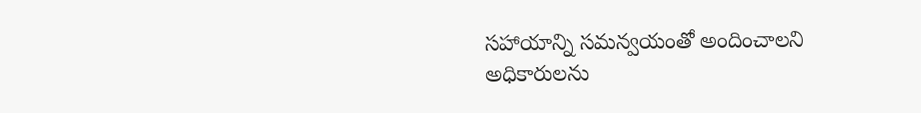సహాయాన్ని సమన్వయంతో అందించాలని అధికారులను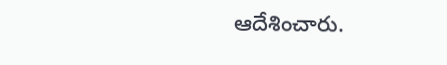ఆదేశించారు.